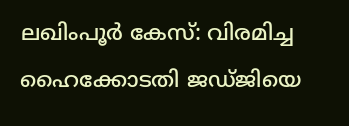ലഖിംപൂര്‍ കേസ്: വിരമിച്ച ഹൈക്കോടതി ജഡ്ജിയെ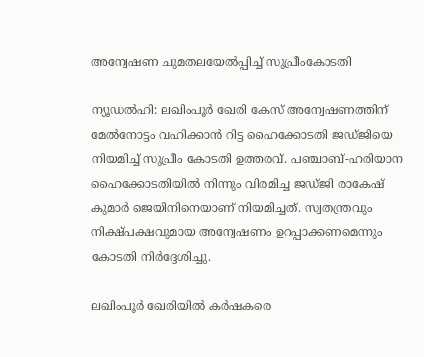അന്വേഷണ ചുമതലയേല്‍പ്പിച്ച് സുപ്രീംകോടതി

ന്യൂഡല്‍ഹി: ലഖിംപൂര്‍ ഖേരി കേസ് അന്വേഷണത്തിന് മേല്‍നോട്ടം വഹിക്കാന്‍ റിട്ട ഹൈക്കോടതി ജഡ്ജിയെ നിയമിച്ച് സുപ്രീം കോടതി ഉത്തരവ്. പഞ്ചാബ്-ഹരിയാന ഹൈക്കോടതിയില്‍ നിന്നും വിരമിച്ച ജഡ്ജി രാകേഷ് കുമാര്‍ ജെയിനിനെയാണ് നിയമിച്ചത്. സ്വതന്ത്രവും നിക്ഷ്പക്ഷവുമായ അന്വേഷണം ഉറപ്പാക്കണമെന്നും കോടതി നിര്‍ദ്ദേശിച്ചു.

ലഖിംപൂര്‍ ഖേരിയില്‍ കര്‍ഷകരെ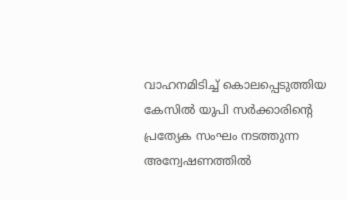വാഹനമിടിച്ച് കൊലപ്പെടുത്തിയ കേസില്‍ യുപി സര്‍ക്കാരിന്റെ പ്രത്യേക സംഘം നടത്തുന്ന അന്വേഷണത്തില്‍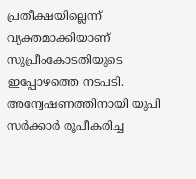പ്രതീക്ഷയില്ലെന്ന് വ്യക്തമാക്കിയാണ് സുപ്രീംകോടതിയുടെ ഇപ്പോഴത്തെ നടപടി. അന്വേഷണത്തിനായി യുപി സര്‍ക്കാര്‍ രൂപീകരിച്ച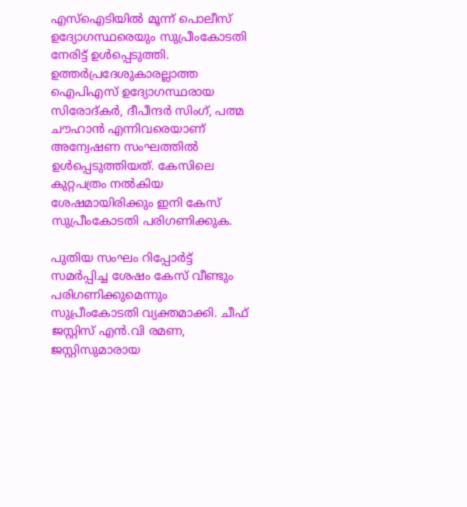എസ്ഐടിയില്‍ മൂന്ന് പൊലീസ് ഉദ്യോഗസ്ഥരെയും സുപ്രീംകോടതി നേരിട്ട് ഉള്‍പ്പെടുത്തി. ഉത്തര്‍പ്രദേശുകാരല്ലാത്ത ഐപിഎസ് ഉദ്യോഗസ്ഥരായ സിരോദ്കര്‍, ദീപീന്ദര്‍ സിംഗ്, പത്മ ചൗഹാന്‍ എന്നിവരെയാണ് അന്വേഷണ സംഘത്തില്‍ ഉള്‍പ്പെടുത്തിയത്. കേസിലെ കുറ്റപത്രം നല്‍കിയ ശേഷമായിരിക്കും ഇനി കേസ് സുപ്രീംകോടതി പരിഗണിക്കുക.

പുതിയ സംഘം റിപ്പോര്‍ട്ട് സമര്‍പ്പിച്ച ശേഷം കേസ് വീണ്ടും പരിഗണിക്കുമെന്നും സുപ്രീംകോടതി വ്യക്തമാക്കി. ചീഫ് ജസ്റ്റിസ് എന്‍.വി രമണ, ജസ്റ്റിസുമാരായ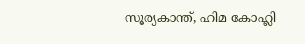സൂര്യകാന്ത്, ഹിമ കോഹ്ലി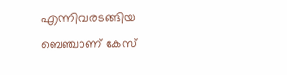എന്നിവരടങ്ങിയ ബെഞ്ചാണ് കേസ്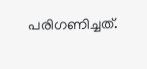പരിഗണിച്ചത്.